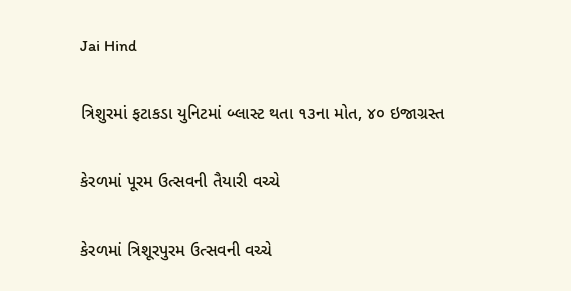Jai Hind

ત્રિશુરમાં ફટાકડા યુનિટમાં બ્લાસ્ટ થતા ૧૩ના મોત, ૪૦ ઇજાગ્રસ્ત

કેરળમાં પૂરમ ઉત્સવની તૈયારી વચ્ચે

કેરળમાં ત્રિશૂરપુરમ ઉત્સવની વચ્ચે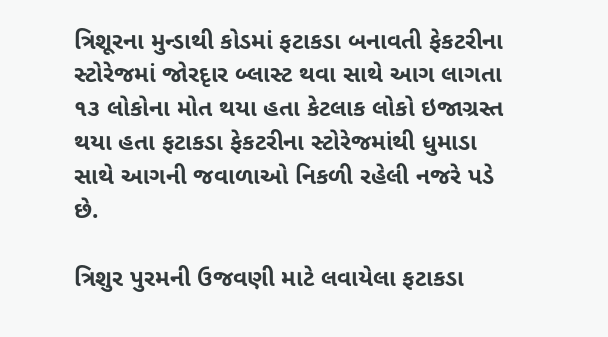ત્રિશૂરના મુન્ડાથી કોડમાં ફટાકડા બનાવતી ફેકટરીના સ્ટોરેજમાં જોરદૃાર બ્લાસ્ટ થવા સાથે આગ લાગતા ૧૩ લોકોના મોત થયા હતા કેટલાક લોકો ઇજાગ્રસ્ત થયા હતા ફટાકડા ફેકટરીના સ્ટોરેજમાંથી ધુમાડા સાથે આગની જવાળાઓ નિકળી રહેલી નજરે પડે છે.

ત્રિશુર પુરમની ઉજવણી માટે લવાયેલા ફટાકડા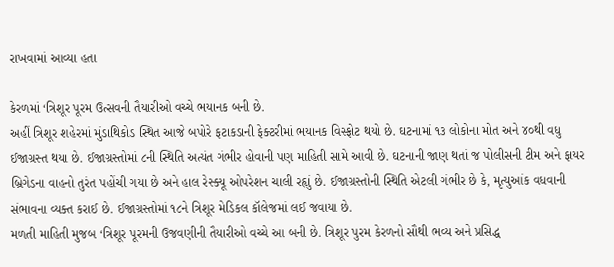રાખવામાં આવ્યા હતા

કેરળમાં ‘ત્રિશૂર પૂરમ ઉત્સવની તૈયારીઓ વચ્ચે ભયાનક બની છે.
અહીં ત્રિશૂર શહેરમાં મુંડાથિકોડ સ્થિત આજે બપોરે ફટાકડાની ફેક્ટરીમાં ભયાનક વિસ્ફોટ થયો છે. ઘટનામાં ૧૩ લોકોના મોત અને ૪૦થી વધુ ઈજાગ્રસ્ત થયા છે. ઈજાગ્રસ્તોમાં ૮ની સ્થિતિ અત્યંત ગંભીર હોવાની પણ માહિતી સામે આવી છે. ઘટનાની જાણ થતાં જ પોલીસની ટીમ અને ફાયર બ્રિગેડના વાહનો તુરંત પહોંચી ગયા છે અને હાલ રેસ્ક્યૂ ઓપરેશન ચાલી રહૃાું છે. ઈજાગ્રસ્તોની સ્થિતિ એટલી ગંભીર છે કે, મૃત્યુઆંક વધવાની સંભાવના વ્યક્ત કરાઈ છે. ઈજાગ્રસ્તોમાં ૧૮ને ત્રિશૂર મેડિકલ કૉલેજમાં લઈ જવાયા છે.
મળતી માહિતી મુજબ ‘ત્રિશૂર પૂરમની ઉજવણીની તૈયારીઓ વચ્ચે આ બની છે. ત્રિશૂર પુરમ કેરળનો સૌથી ભવ્ય અને પ્રસિદ્ધ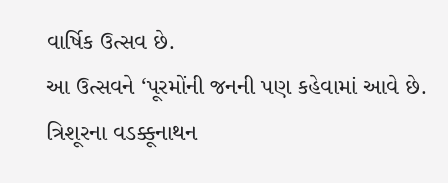વાર્ષિક ઉત્સવ છે.
આ ઉત્સવને ‘પૂરમોંની જનની પણ કહેવામાં આવે છે. ત્રિશૂરના વડક્કૂનાથન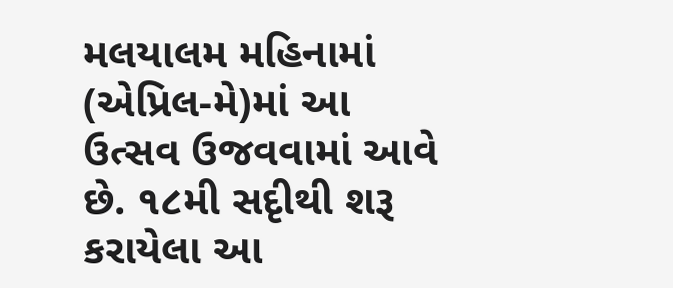મલયાલમ મહિનામાં (એપ્રિલ-મે)માં આ ઉત્સવ ઉજવવામાં આવે છે. ૧૮મી સદૃીથી શરૂ કરાયેલા આ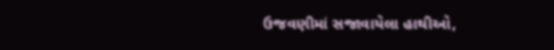ઉજવણીમાં સજાવાયેલા હાથીઓ,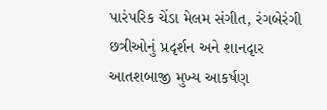પારંપરિક ચેંડા મેલમ સંગીત, રંગબેરંગી છત્રીઓનું પ્રદૃર્શન અને શાનદૃાર આતશબાજી મુખ્ય આકર્ષણ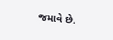જમાવે છે.